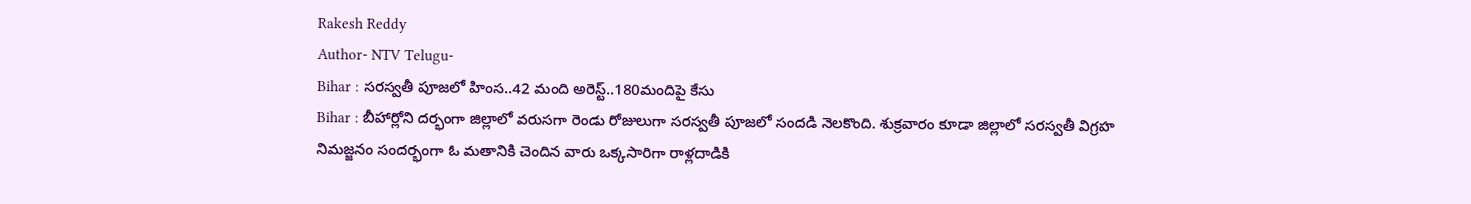Rakesh Reddy
Author- NTV Telugu-
Bihar : సరస్వతీ పూజలో హింస..42 మంది అరెస్ట్..180మందిపై కేసు
Bihar : బీహార్లోని దర్భంగా జిల్లాలో వరుసగా రెండు రోజులుగా సరస్వతీ పూజలో సందడి నెలకొంది. శుక్రవారం కూడా జిల్లాలో సరస్వతీ విగ్రహ నిమజ్జనం సందర్భంగా ఓ మతానికి చెందిన వారు ఒక్కసారిగా రాళ్లదాడికి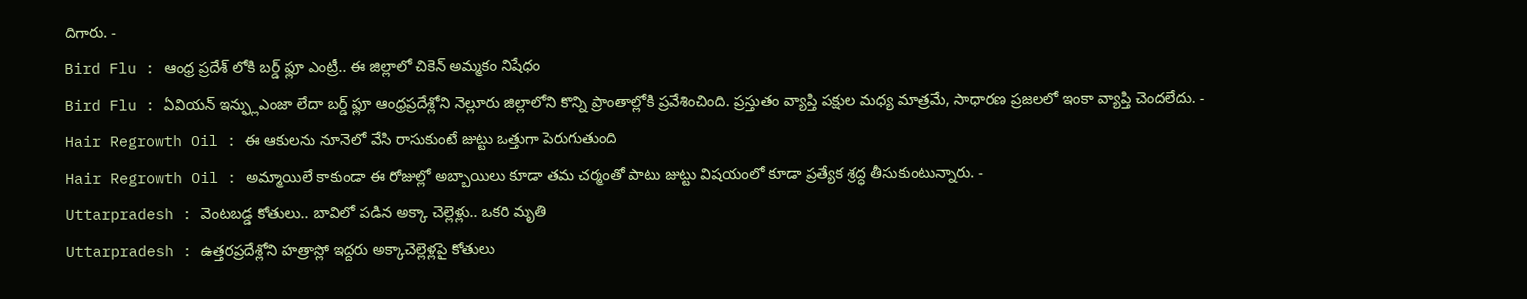దిగారు. -
Bird Flu : ఆంధ్ర ప్రదేశ్ లోకి బర్డ్ ఫ్లూ ఎంట్రీ.. ఈ జిల్లాలో చికెన్ అమ్మకం నిషేధం
Bird Flu : ఏవియన్ ఇన్ఫ్లుఎంజా లేదా బర్డ్ ఫ్లూ ఆంధ్రప్రదేశ్లోని నెల్లూరు జిల్లాలోని కొన్ని ప్రాంతాల్లోకి ప్రవేశించింది. ప్రస్తుతం వ్యాప్తి పక్షుల మధ్య మాత్రమే, సాధారణ ప్రజలలో ఇంకా వ్యాప్తి చెందలేదు. -
Hair Regrowth Oil : ఈ ఆకులను నూనెలో వేసి రాసుకుంటే జుట్టు ఒత్తుగా పెరుగుతుంది
Hair Regrowth Oil : అమ్మాయిలే కాకుండా ఈ రోజుల్లో అబ్బాయిలు కూడా తమ చర్మంతో పాటు జుట్టు విషయంలో కూడా ప్రత్యేక శ్రద్ధ తీసుకుంటున్నారు. -
Uttarpradesh : వెంటబడ్డ కోతులు.. బావిలో పడిన అక్కా చెల్లెళ్లు.. ఒకరి మృతి
Uttarpradesh : ఉత్తరప్రదేశ్లోని హత్రాస్లో ఇద్దరు అక్కాచెల్లెళ్లపై కోతులు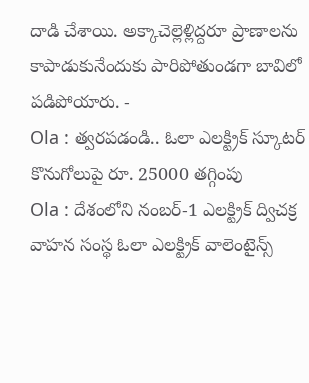దాడి చేశాయి. అక్కాచెల్లెళ్లిద్దరూ ప్రాణాలను కాపాడుకునేందుకు పారిపోతుండగా బావిలో పడిపోయారు. -
Ola : త్వరపడండి.. ఓలా ఎలక్ట్రిక్ స్కూటర్ కొనుగోలుపై రూ. 25000 తగ్గింపు
Ola : దేశంలోని నంబర్-1 ఎలక్ట్రిక్ ద్విచక్ర వాహన సంస్థ ఓలా ఎలక్ట్రిక్ వాలెంటైన్స్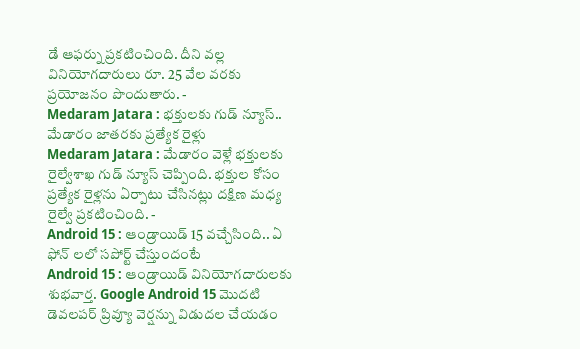డే ఆఫర్ను ప్రకటించింది. దీని వల్ల వినియోగదారులు రూ. 25 వేల వరకు ప్రయోజనం పొందుతారు. -
Medaram Jatara : భక్తులకు గుడ్ న్యూస్.. మేడారం జాతరకు ప్రత్యేక రైళ్లు
Medaram Jatara : మేడారం వెళ్లే భక్తులకు రైల్వేశాఖ గుడ్ న్యూస్ చెప్పింది. భక్తుల కోసం ప్రత్యేక రైళ్లను ఏర్పాటు చేసినట్లు దక్షిణ మధ్య రైల్వే ప్రకటించింది. -
Android 15 : ఆండ్రాయిడ్ 15 వచ్చేసింది.. ఏ ఫోన్ లలో సపోర్ట్ చేస్తుందంటే
Android 15 : ఆండ్రాయిడ్ వినియోగదారులకు శుభవార్త. Google Android 15 మొదటి డెవలపర్ ప్రివ్యూ వెర్షన్ను విడుదల చేయడం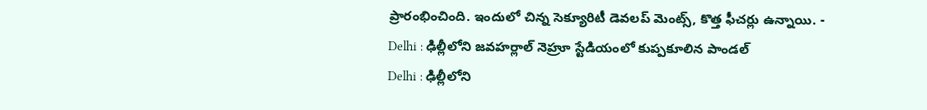ప్రారంభించింది. ఇందులో చిన్న సెక్యూరిటీ డెవలప్ మెంట్స్, కొత్త ఫీచర్లు ఉన్నాయి. -
Delhi : ఢిల్లీలోని జవహర్లాల్ నెహ్రూ స్టేడియంలో కుప్పకూలిన పాండల్
Delhi : ఢిల్లీలోని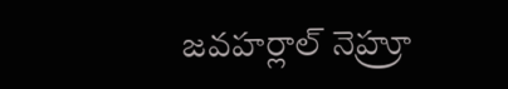జవహర్లాల్ నెహ్రూ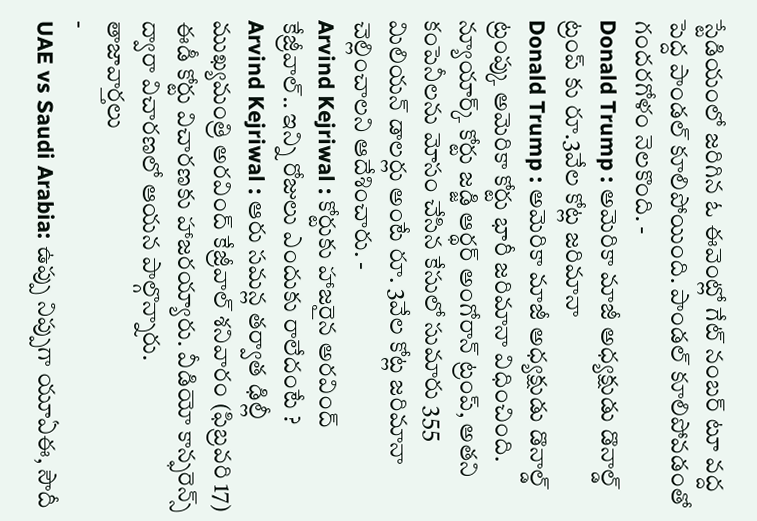స్టేడియంలో జరిగిన ఓ ఈవెంట్లో గేట్ నంబర్ టూ వద్ద పెద్ద పాండల్ కూలిపోయింది. పాండల్ కూలిపోవడంతో గందరగోళం నెలకొంది. -
Donald Trump : అమెరికా మాజీ అధ్యక్షుడు డొనాల్డ్ ట్రంప్ కు రూ.3వేల కోట్ల జరిమానా
Donald Trump : అమెరికా మాజీ అధ్యక్షుడు డొనాల్డ్ ట్రంప్కు అమెరికా కోర్టు భారీ జరిమానా విధించింది. న్యూయార్క్ కోర్టు జడ్జి ఆర్థర్ అంగోరాన్ ట్రంప్, అతని కంపెనీలను మోసం చేసిన కేసులో సుమారు 355 మిలియన్ డాలర్లు అంటే రూ. 3వేల కోట్ల జరిమానా చెల్లించాలని ఆదేశించారు. -
Arvind Kejriwal : కోర్టుకు హాజరైన అరవింద్ కేజ్రీవాల్.. ఇన్ని రోజులు ఎందుకు రాలేదంటే ?
Arvind Kejriwal : ఆరు సమన్ల తర్వాత ఢిల్లీ ముఖ్యమంత్రి అరవింద్ కేజ్రీవాల్ శనివారం (ఫిబ్రవరి 17) ఈడీ కోర్టు విచారణకు హాజరయ్యారు. వీడియో కాన్ఫరెన్స్ ద్వారా విచారణలో ఆయన పాల్గొన్నారు.
తాజావార్తలు
-
UAE vs Saudi Arabia: ఉప్పు నిప్పుగా యూఏఈ, సౌదీ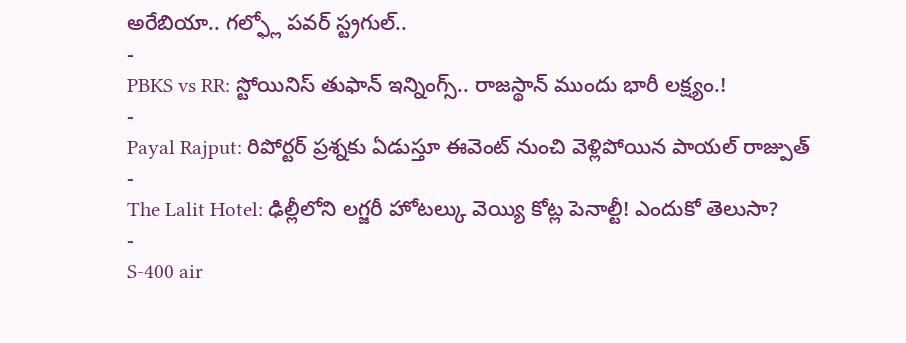అరేబియా.. గల్ఫ్లో పవర్ స్ట్రగుల్..
-
PBKS vs RR: స్టోయినిస్ తుఫాన్ ఇన్నింగ్స్.. రాజస్థాన్ ముందు భారీ లక్ష్యం.!
-
Payal Rajput: రిపోర్టర్ ప్రశ్నకు ఏడుస్తూ ఈవెంట్ నుంచి వెళ్లిపోయిన పాయల్ రాజ్పుత్
-
The Lalit Hotel: ఢిల్లీలోని లగ్జరీ హోటల్కు వెయ్యి కోట్ల పెనాల్టీ! ఎందుకో తెలుసా?
-
S-400 air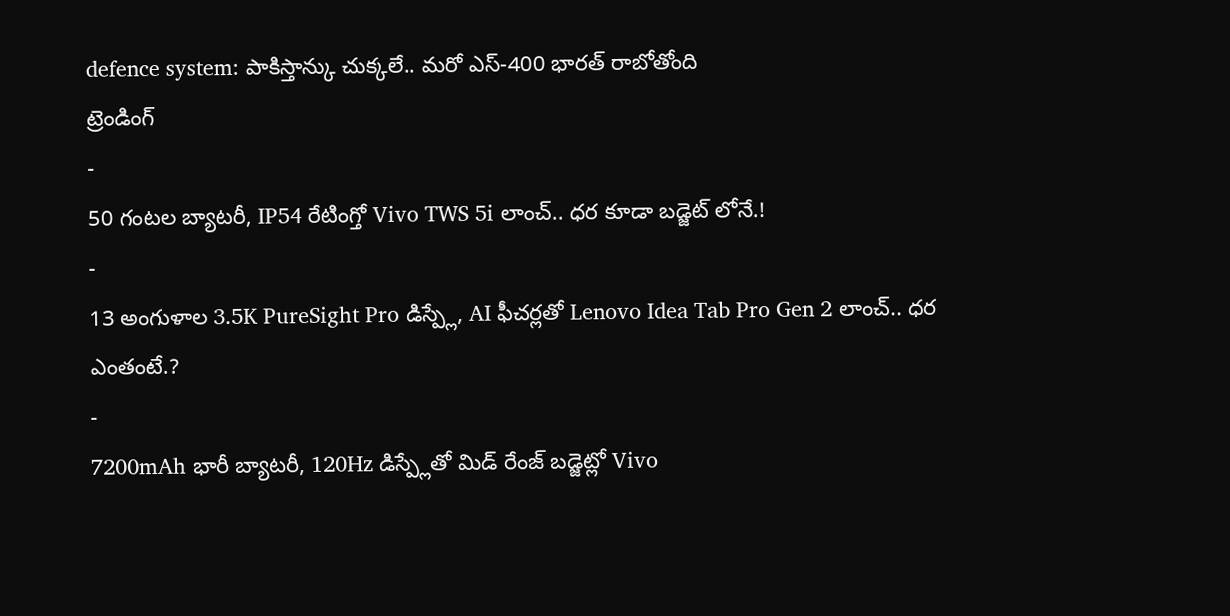defence system: పాకిస్తాన్కు చుక్కలే.. మరో ఎస్-400 భారత్ రాబోతోంది
ట్రెండింగ్
-
50 గంటల బ్యాటరీ, IP54 రేటింగ్తో Vivo TWS 5i లాంచ్.. ధర కూడా బడ్జెట్ లోనే.!
-
13 అంగుళాల 3.5K PureSight Pro డిస్ప్లే, AI ఫీచర్లతో Lenovo Idea Tab Pro Gen 2 లాంచ్.. ధర ఎంతంటే.?
-
7200mAh భారీ బ్యాటరీ, 120Hz డిస్ప్లేతో మిడ్ రేంజ్ బడ్జెట్లో Vivo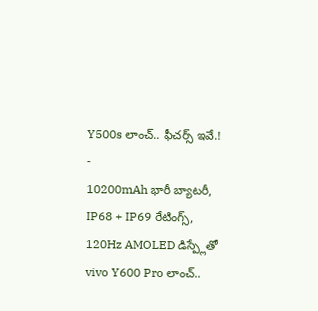Y500s లాంచ్.. ఫీచర్స్ ఇవే.!
-
10200mAh భారీ బ్యాటరీ, IP68 + IP69 రేటింగ్స్, 120Hz AMOLED డిస్ప్లేతో vivo Y600 Pro లాంచ్..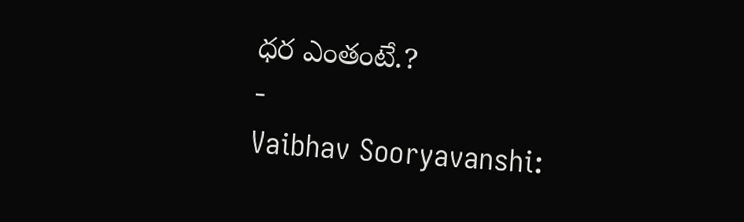ధర ఎంతంటే.?
-
Vaibhav Sooryavanshi: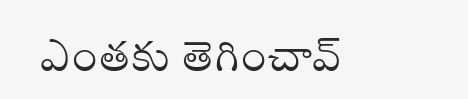ఎంతకు తెగించావ్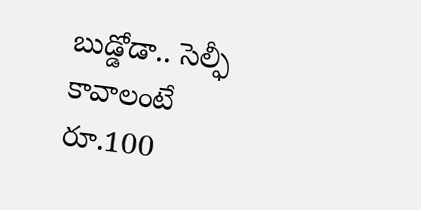బుడ్డోడా.. సెల్ఫీ కావాలంటే రూ.100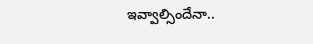ఇవ్వాల్సిందేనా..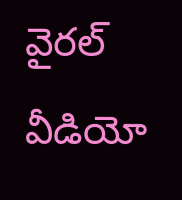వైరల్ వీడియో